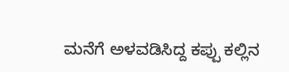ಮನೆಗೆ ಅಳವಡಿಸಿದ್ದ ಕಪ್ಪು ಕಲ್ಲಿನ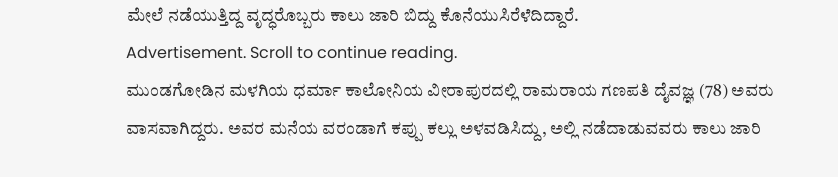ಮೇಲೆ ನಡೆಯುತ್ತಿದ್ದ ವೃದ್ಧರೊಬ್ಬರು ಕಾಲು ಜಾರಿ ಬಿದ್ದು ಕೊನೆಯುಸಿರೆಳೆದಿದ್ದಾರೆ.
Advertisement. Scroll to continue reading.
ಮುಂಡಗೋಡಿನ ಮಳಗಿಯ ಧರ್ಮಾ ಕಾಲೋನಿಯ ವೀರಾಪುರದಲ್ಲಿ ರಾಮರಾಯ ಗಣಪತಿ ದೈವಜ್ಞ (78) ಅವರು ವಾಸವಾಗಿದ್ದರು. ಅವರ ಮನೆಯ ವರಂಡಾಗೆ ಕಪ್ಪು ಕಲ್ಲು ಅಳವಡಿಸಿದ್ದು, ಅಲ್ಲಿ ನಡೆದಾಡುವವರು ಕಾಲು ಜಾರಿ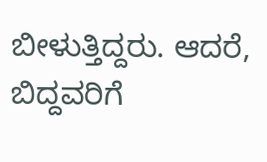ಬೀಳುತ್ತಿದ್ದರು. ಆದರೆ, ಬಿದ್ದವರಿಗೆ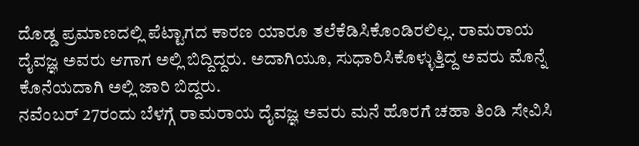ದೊಡ್ಡ ಪ್ರಮಾಣದಲ್ಲಿ ಪೆಟ್ಟಾಗದ ಕಾರಣ ಯಾರೂ ತಲೆಕೆಡಿಸಿಕೊಂಡಿರಲಿಲ್ಲ. ರಾಮರಾಯ ದೈವಜ್ಞ ಅವರು ಆಗಾಗ ಅಲ್ಲಿ ಬಿದ್ದಿದ್ದರು. ಅದಾಗಿಯೂ, ಸುಧಾರಿಸಿಕೊಳ್ಳುತ್ತಿದ್ದ ಅವರು ಮೊನ್ನೆ ಕೊನೆಯದಾಗಿ ಅಲ್ಲಿ ಜಾರಿ ಬಿದ್ದರು.
ನವೆಂಬರ್ 27ರಂದು ಬೆಳಗ್ಗೆ ರಾಮರಾಯ ದೈವಜ್ಞ ಅವರು ಮನೆ ಹೊರಗೆ ಚಹಾ ತಿಂಡಿ ಸೇವಿಸಿ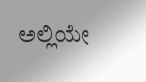ಅಲ್ಲಿಯೇ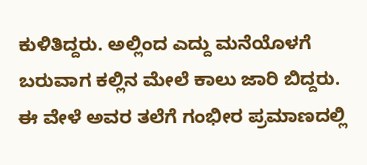ಕುಳಿತಿದ್ದರು. ಅಲ್ಲಿಂದ ಎದ್ದು ಮನೆಯೊಳಗೆ ಬರುವಾಗ ಕಲ್ಲಿನ ಮೇಲೆ ಕಾಲು ಜಾರಿ ಬಿದ್ದರು. ಈ ವೇಳೆ ಅವರ ತಲೆಗೆ ಗಂಭೀರ ಪ್ರಮಾಣದಲ್ಲಿ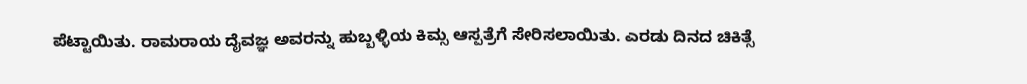ಪೆಟ್ಟಾಯಿತು. ರಾಮರಾಯ ದೈವಜ್ಞ ಅವರನ್ನು ಹುಬ್ಬಳ್ಳಿಯ ಕಿಮ್ಸ ಆಸ್ಪತ್ರೆಗೆ ಸೇರಿಸಲಾಯಿತು. ಎರಡು ದಿನದ ಚಿಕಿತ್ಸೆ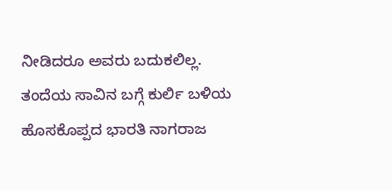ನೀಡಿದರೂ ಅವರು ಬದುಕಲಿಲ್ಲ. ತಂದೆಯ ಸಾವಿನ ಬಗ್ಗೆ ಕುರ್ಲಿ ಬಳಿಯ ಹೊಸಕೊಪ್ಪದ ಭಾರತಿ ನಾಗರಾಜ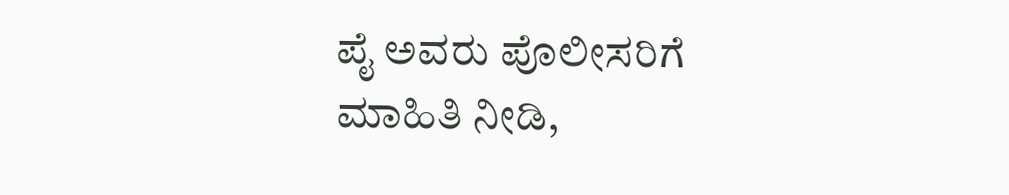ಪೈ ಅವರು ಪೊಲೀಸರಿಗೆ ಮಾಹಿತಿ ನೀಡಿ,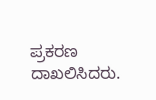ಪ್ರಕರಣ ದಾಖಲಿಸಿದರು.